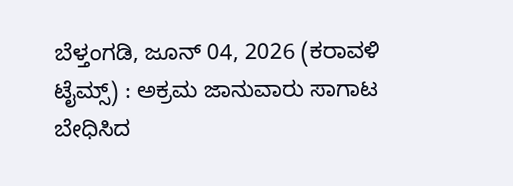ಬೆಳ್ತಂಗಡಿ, ಜೂನ್ 04, 2026 (ಕರಾವಳಿ ಟೈಮ್ಸ್) : ಅಕ್ರಮ ಜಾನುವಾರು ಸಾಗಾಟ ಬೇಧಿಸಿದ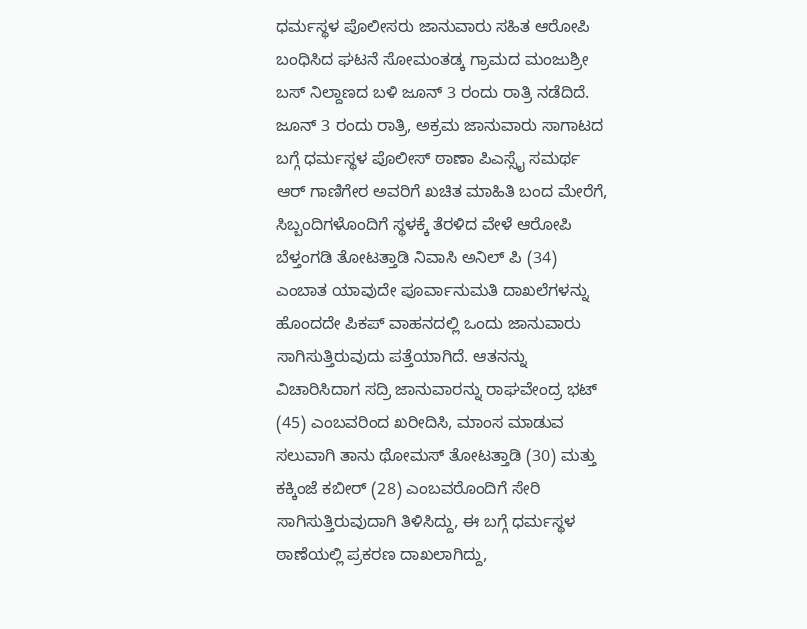ಧರ್ಮಸ್ಥಳ ಪೊಲೀಸರು ಜಾನುವಾರು ಸಹಿತ ಆರೋಪಿ ಬಂಧಿಸಿದ ಘಟನೆ ಸೋಮಂತಡ್ಕ ಗ್ರಾಮದ ಮಂಜುಶ್ರೀ ಬಸ್ ನಿಲ್ದಾಣದ ಬಳಿ ಜೂನ್ 3 ರಂದು ರಾತ್ರಿ ನಡೆದಿದೆ.
ಜೂನ್ 3 ರಂದು ರಾತ್ರಿ, ಅಕ್ರಮ ಜಾನುವಾರು ಸಾಗಾಟದ ಬಗ್ಗೆ ಧರ್ಮಸ್ಥಳ ಪೊಲೀಸ್ ಠಾಣಾ ಪಿಎಸ್ಸೈ ಸಮರ್ಥ ಆರ್ ಗಾಣಿಗೇರ ಅವರಿಗೆ ಖಚಿತ ಮಾಹಿತಿ ಬಂದ ಮೇರೆಗೆ, ಸಿಬ್ಬಂದಿಗಳೊಂದಿಗೆ ಸ್ಥಳಕ್ಕೆ ತೆರಳಿದ ವೇಳೆ ಆರೋಪಿ ಬೆಳ್ತಂಗಡಿ ತೋಟತ್ತಾಡಿ ನಿವಾಸಿ ಅನಿಲ್ ಪಿ (34) ಎಂಬಾತ ಯಾವುದೇ ಪೂರ್ವಾನುಮತಿ ದಾಖಲೆಗಳನ್ನು ಹೊಂದದೇ ಪಿಕಪ್ ವಾಹನದಲ್ಲಿ ಒಂದು ಜಾನುವಾರು ಸಾಗಿಸುತ್ತಿರುವುದು ಪತ್ತೆಯಾಗಿದೆ. ಆತನನ್ನು ವಿಚಾರಿಸಿದಾಗ ಸದ್ರಿ ಜಾನುವಾರನ್ನು ರಾಘವೇಂದ್ರ ಭಟ್ (45) ಎಂಬವರಿಂದ ಖರೀದಿಸಿ, ಮಾಂಸ ಮಾಡುವ ಸಲುವಾಗಿ ತಾನು ಥೋಮಸ್ ತೋಟತ್ತಾಡಿ (30) ಮತ್ತು ಕಕ್ಕಿಂಜೆ ಕಬೀರ್ (28) ಎಂಬವರೊಂದಿಗೆ ಸೇರಿ ಸಾಗಿಸುತ್ತಿರುವುದಾಗಿ ತಿಳಿಸಿದ್ದು, ಈ ಬಗ್ಗೆ ಧರ್ಮಸ್ಥಳ ಠಾಣೆಯಲ್ಲಿ ಪ್ರಕರಣ ದಾಖಲಾಗಿದ್ದು,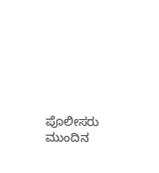ಪೊಲೀಸರು ಮುಂದಿನ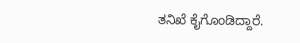ತನಿಖೆ ಕೈಗೊಂಡಿದ್ದಾರೆ.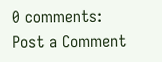0 comments:
Post a Comment